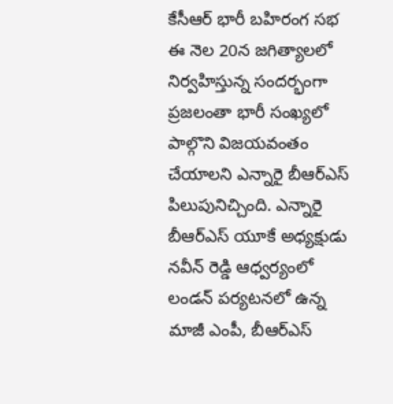కేసీఆర్ భారీ బహిరంగ సభ ఈ నెల 20న జగిత్యాలలో నిర్వహిస్తున్న సందర్భంగా ప్రజలంతా భారీ సంఖ్యలో పాల్గొని విజయవంతం చేయాలని ఎన్నారై బీఆర్ఎస్ పిలుపునిచ్చింది. ఎన్నారై బీఆర్ఎస్ యూకే అధ్యక్షుడు నవీన్ రెడ్డి ఆధ్వర్యంలో లండన్ పర్యటనలో ఉన్న మాజీ ఎంపీ, బీఆర్ఎస్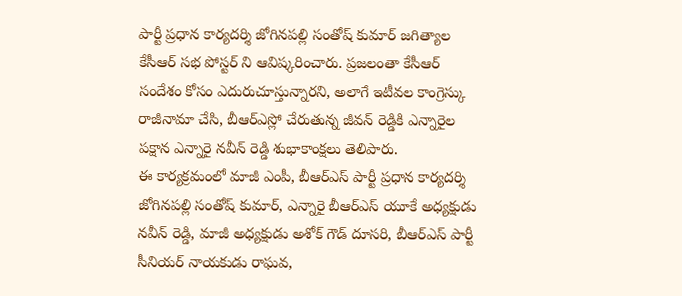పార్టీ ప్రధాన కార్యదర్శి జోగినపల్లి సంతోష్ కుమార్ జగిత్యాల కేసీఆర్ సభ పోస్టర్ ని ఆవిష్కరించారు. ప్రజలంతా కేసీఆర్ సందేశం కోసం ఎదురుచూస్తున్నారని, అలాగే ఇటీవల కాంగ్రెస్కు రాజీనామా చేసి, బీఆర్ఎస్లో చేరుతున్న జీవన్ రెడ్డికి ఎన్నారైల పక్షాన ఎన్నారై నవీన్ రెడ్డి శుభాకాంక్షలు తెలిపారు.
ఈ కార్యక్రమంలో మాజీ ఎంపీ, బీఆర్ఎస్ పార్టీ ప్రధాన కార్యదర్శి జోగినపల్లి సంతోష్ కుమార్, ఎన్నారై బీఆర్ఎస్ యూకే అధ్యక్షుడు నవీన్ రెడ్డి, మాజీ అధ్యక్షుడు అశోక్ గౌడ్ దూసరి, బీఆర్ఎస్ పార్టీ సీనియర్ నాయకుడు రాఘవ,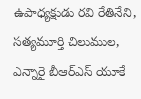ఉపాధ్యక్షుడు రవి రేతినేని, సత్యమూర్తి చిలుముల, ఎన్నారై బీఆర్ఎస్ యూకే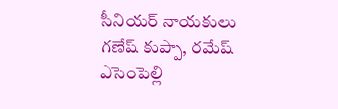సీనియర్ నాయకులు గణేష్ కుప్పా, రమేష్ ఎసెంపెల్లి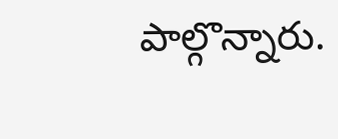పాల్గొన్నారు.